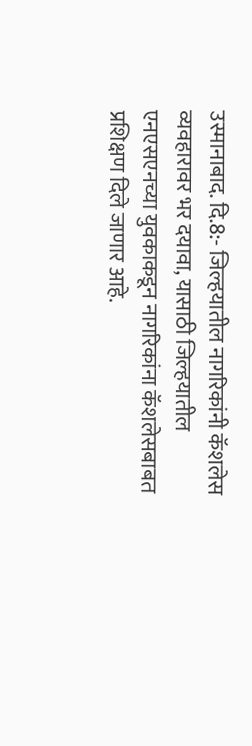उस्मानाबाद. दि.8:- जिल्हयातील नागरिकांनी कॅशलेस व्यवहारावर भर दयावा, यासाठी जिल्हयातील
एनएसएनच्या युवकाकडून नागरिकांना कॅशलेसबाबत प्रशिक्षण दिले जाणार आहे.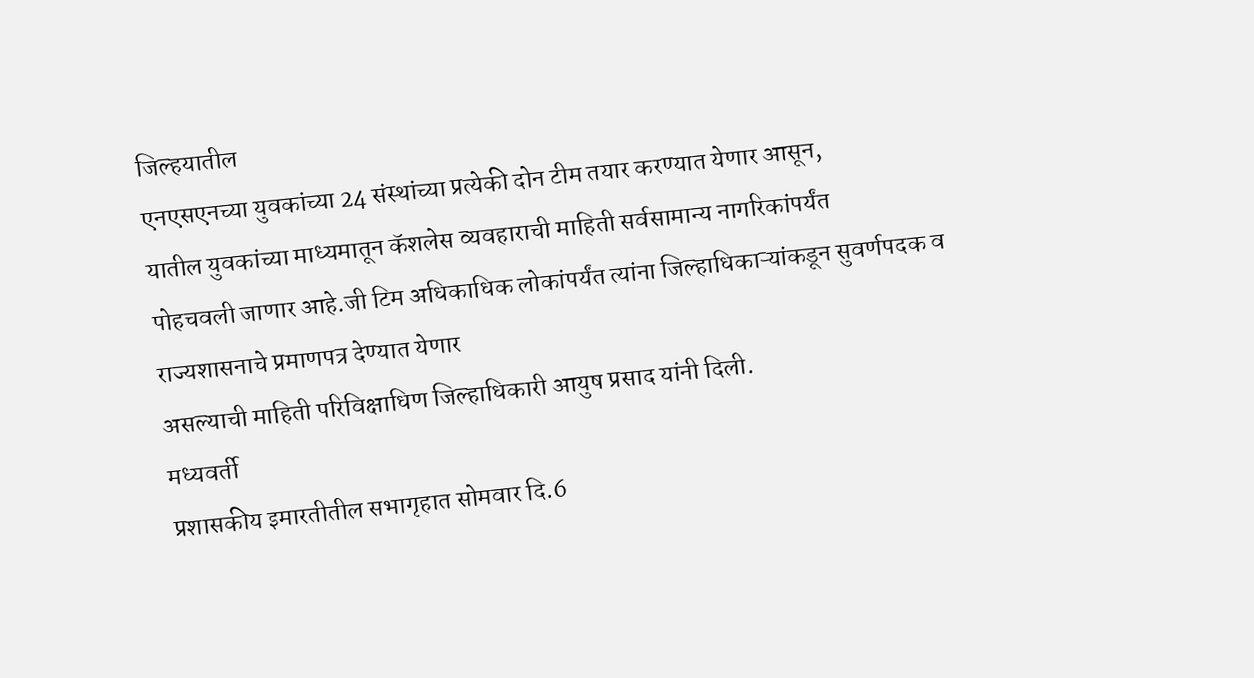जिल्हयातील
एनएसएनच्या युवकांच्या 24 संस्थांच्या प्रत्येकी दोन टीम तयार करण्यात येणार आसून,
यातील युवकांच्या माध्यमातून कॅशलेस व्यवहाराची माहिती सर्वसामान्य नागरिकांपर्यंत
पोहचवली जाणार आहे.जी टिम अधिकाधिक लोकांपर्यंत त्यांना जिल्हाधिकाऱ्यांकडून सुवर्णपदक व राज्यशासनाचे प्रमाणपत्र देण्यात येणार
असल्याची माहिती परिविक्षाधिण जिल्हाधिकारी आयुष प्रसाद यांनी दिली.
मध्यवर्ती
प्रशासकीय इमारतीतील सभागृहात सोमवार दि.6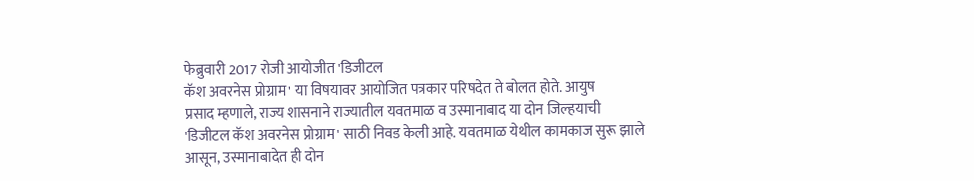फेब्रुवारी 2017 रोजी आयोजीत 'डिजीटल
कॅश अवरनेस प्रोग्राम' या विषयावर आयोजित पत्रकार परिषदेत ते बोलत होते. आयुष
प्रसाद म्हणाले, राज्य शासनाने राज्यातील यवतमाळ व उस्मानाबाद या दोन जिल्हयाची
'डिजीटल कॅश अवरनेस प्रोग्राम' साठी निवड केली आहे. यवतमाळ येथील कामकाज सुरू झाले
आसून, उस्मानाबादेत ही दोन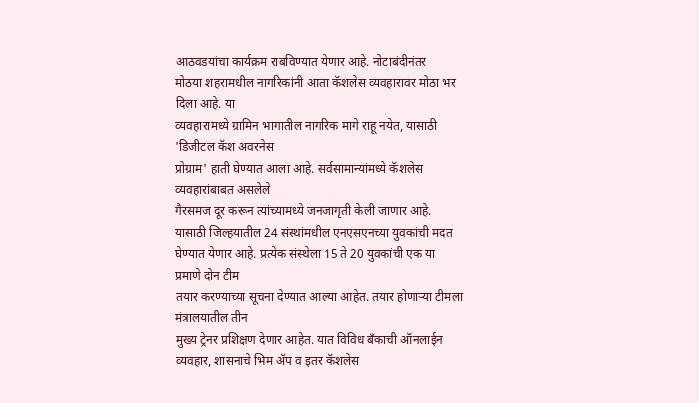आठवडयांचा कार्यक्रम राबविण्यात येणार आहे. नोटाबंदीनंतर
मोठया शहरामधील नागरिकांनी आता कॅशलेस व्यवहारावर मोठा भर दिला आहे. या
व्यवहारामध्ये ग्रामिन भागातील नागरिक मागे राहू नयेत, यासाठी 'डिजीटल कॅश अवरनेस
प्रोग्राम' हाती घेण्यात आला आहे. सर्वसामान्यांमध्ये कॅशलेस व्यवहारांबाबत असलेले
गैरसमज दूर करून त्यांच्यामध्ये जनजागृती केली जाणार आहे. यासाठी जिल्हयातील 24 संस्थांमधील एनएसएनच्या युवकांची मदत
घेण्यात येणार आहे. प्रत्येक संस्थेला 15 ते 20 युवकांची एक या प्रमाणे दोन टीम
तयार करण्याच्या सूचना देण्यात आल्या आहेत. तयार होणाऱ्या टीमला मंत्रालयातील तीन
मुख्य ट्रेनर प्रशिक्षण देणार आहेत. यात विविध बँकाची ऑनलाईन व्यवहार, शासनाचे भिम ॲप व इतर कॅशलेस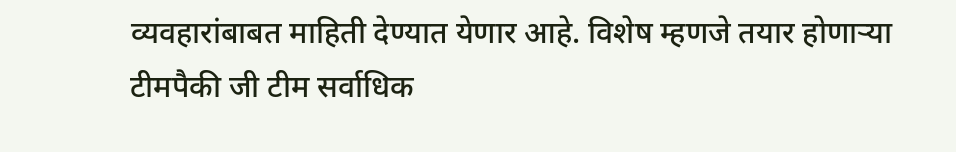व्यवहारांबाबत माहिती देण्यात येणार आहे. विशेष म्हणजे तयार होणाऱ्या टीमपैकी जी टीम सर्वाधिक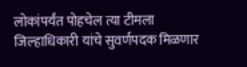लोकांपर्यंत पोहचेल त्या टीमला
जिल्हाधिकारी यांचे सुवर्णपदक मिळणार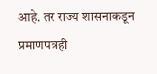आहे. तर राज्य शासनाकडून प्रमाणपत्रही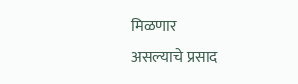मिळणार
असल्याचे प्रसाद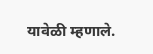यावेळी म्हणाले.